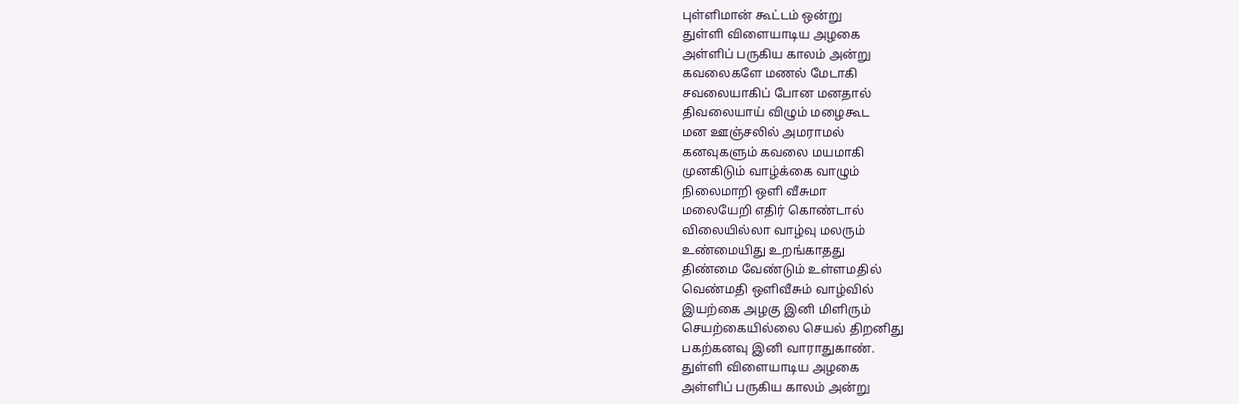புள்ளிமான் கூட்டம் ஒன்று
துள்ளி விளையாடிய அழகை
அள்ளிப் பருகிய காலம் அன்று
கவலைகளே மணல் மேடாகி
சவலையாகிப் போன மனதால்
திவலையாய் விழும் மழைகூட
மன ஊஞ்சலில் அமராமல்
கனவுகளும் கவலை மயமாகி
முனகிடும் வாழ்க்கை வாழும்
நிலைமாறி ஒளி வீசுமா
மலையேறி எதிர் கொண்டால்
விலையில்லா வாழ்வு மலரும்
உண்மையிது உறங்காதது
திண்மை வேண்டும் உள்ளமதில்
வெண்மதி ஒளிவீசும் வாழ்வில்
இயற்கை அழகு இனி மிளிரும்
செயற்கையில்லை செயல் திறனிது
பகற்கனவு இனி வாராதுகாண்.
துள்ளி விளையாடிய அழகை
அள்ளிப் பருகிய காலம் அன்று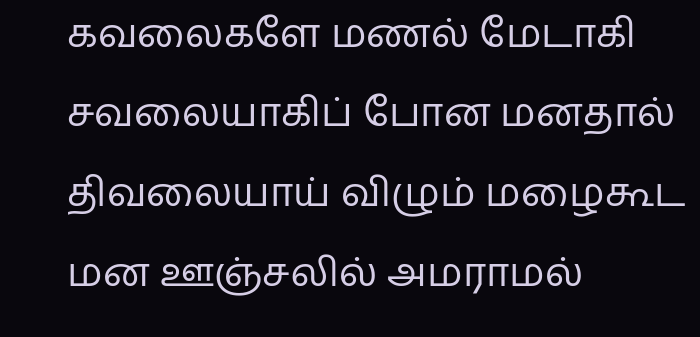கவலைகளே மணல் மேடாகி
சவலையாகிப் போன மனதால்
திவலையாய் விழும் மழைகூட
மன ஊஞ்சலில் அமராமல்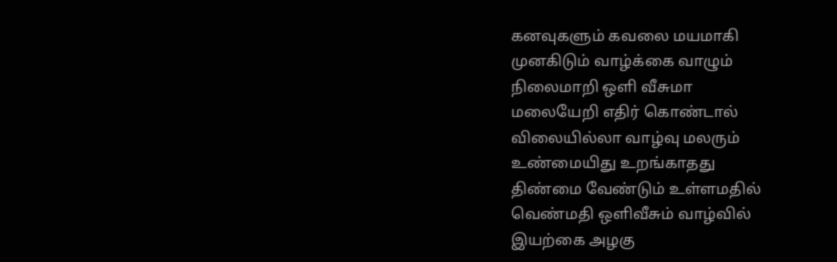கனவுகளும் கவலை மயமாகி
முனகிடும் வாழ்க்கை வாழும்
நிலைமாறி ஒளி வீசுமா
மலையேறி எதிர் கொண்டால்
விலையில்லா வாழ்வு மலரும்
உண்மையிது உறங்காதது
திண்மை வேண்டும் உள்ளமதில்
வெண்மதி ஒளிவீசும் வாழ்வில்
இயற்கை அழகு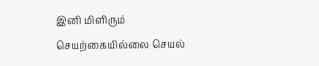இனி மிளிரும்
செயற்கையில்லை செயல்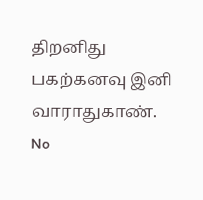திறனிது
பகற்கனவு இனி வாராதுகாண்.
No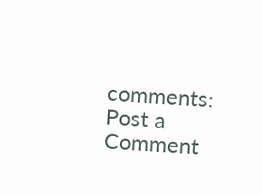comments:
Post a Comment